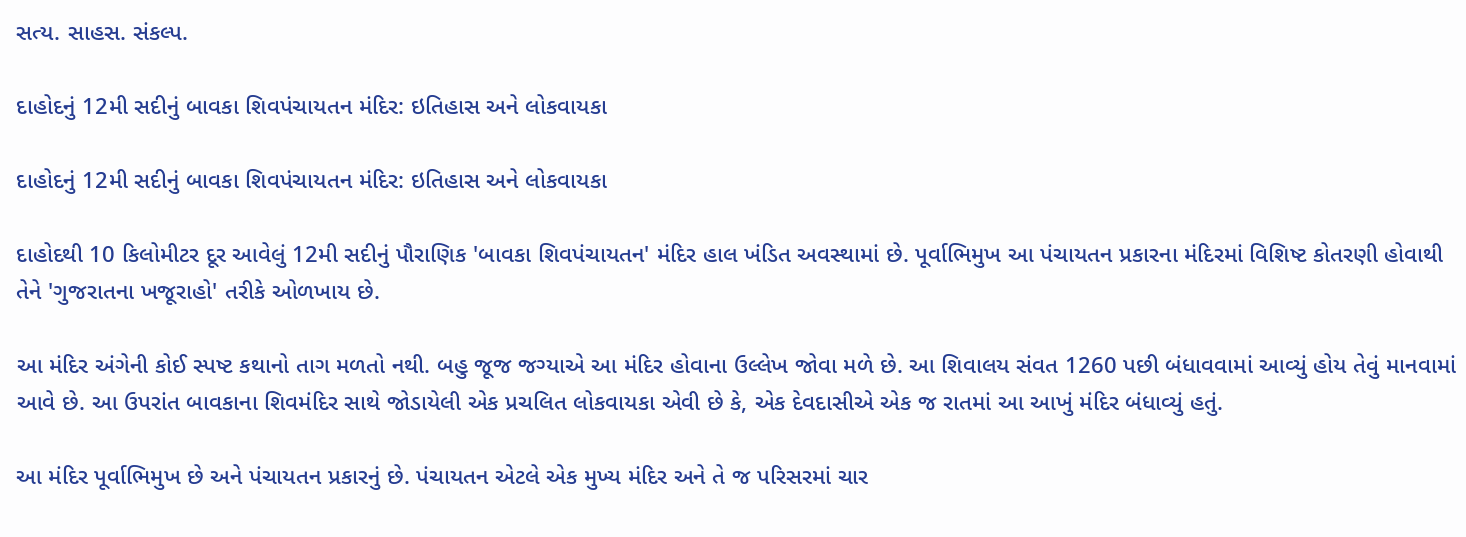સત્ય. સાહસ. સંકલ્પ.

દાહોદનું 12મી સદીનું બાવકા શિવપંચાયતન મંદિર: ઇતિહાસ અને લોકવાયકા

દાહોદનું 12મી સદીનું બાવકા શિવપંચાયતન મંદિર: ઇતિહાસ અને લોકવાયકા

દાહોદથી 10 કિલોમીટર દૂર આવેલું 12મી સદીનું પૌરાણિક 'બાવકા શિવપંચાયતન' મંદિર હાલ ખંડિત અવસ્થામાં છે. પૂર્વાભિમુખ આ પંચાયતન પ્રકારના મંદિરમાં વિશિષ્ટ કોતરણી હોવાથી તેને 'ગુજરાતના ખજૂરાહો' તરીકે ઓળખાય છે.

આ મંદિર અંગેની કોઈ સ્પષ્ટ કથાનો તાગ મળતો નથી. બહુ જૂજ જગ્યાએ આ મંદિર હોવાના ઉલ્લેખ જોવા મળે છે. આ શિવાલય સંવત 1260 પછી બંધાવવામાં આવ્યું હોય તેવું માનવામાં આવે છે. આ ઉપરાંત બાવકાના શિવમંદિર સાથે જોડાયેલી એક પ્રચલિત લોકવાયકા એવી છે કે, એક દેવદાસીએ એક જ રાતમાં આ આખું મંદિર બંધાવ્યું હતું.

આ મંદિર પૂર્વાભિમુખ છે અને પંચાયતન પ્રકારનું છે. પંચાયતન એટલે એક મુખ્ય મંદિર અને તે જ પરિસરમાં ચાર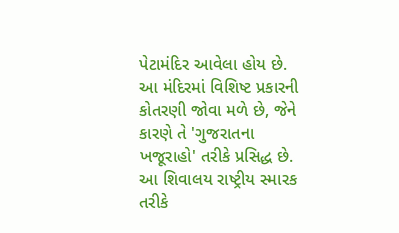પેટામંદિર આવેલા હોય છે. આ મંદિરમાં વિશિષ્ટ પ્રકારની કોતરણી જોવા મળે છે, જેને કારણે તે 'ગુજરાતના ખજૂરાહો' તરીકે પ્રસિદ્ધ છે. આ શિવાલય રાષ્ટ્રીય સ્મારક તરીકે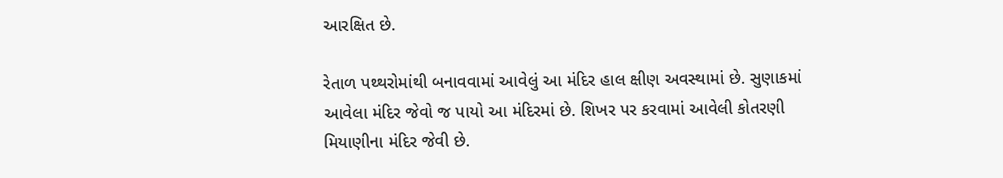આરક્ષિત છે.

રેતાળ પથ્થરોમાંથી બનાવવામાં આવેલું આ મંદિર હાલ ક્ષીણ અવસ્થામાં છે. સુણાકમાં આવેલા મંદિર જેવો જ પાયો આ મંદિરમાં છે. શિખર પર કરવામાં આવેલી કોતરણી મિયાણીના મંદિર જેવી છે.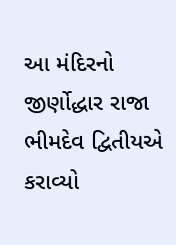આ મંદિરનો જીર્ણોદ્ધાર રાજા ભીમદેવ દ્વિતીયએ કરાવ્યો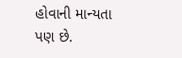હોવાની માન્યતા પણ છે.